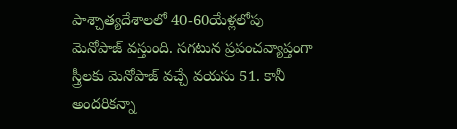పాశ్చాత్యదేశాలలో 40-60యేళ్లలోపు మెనోపాజ్ వస్తుంది. సగటున ప్రపంచవ్యాప్తంగా స్త్రీలకు మెనోపాజ్ వచ్చే వయసు 51. కానీ అందరికన్నా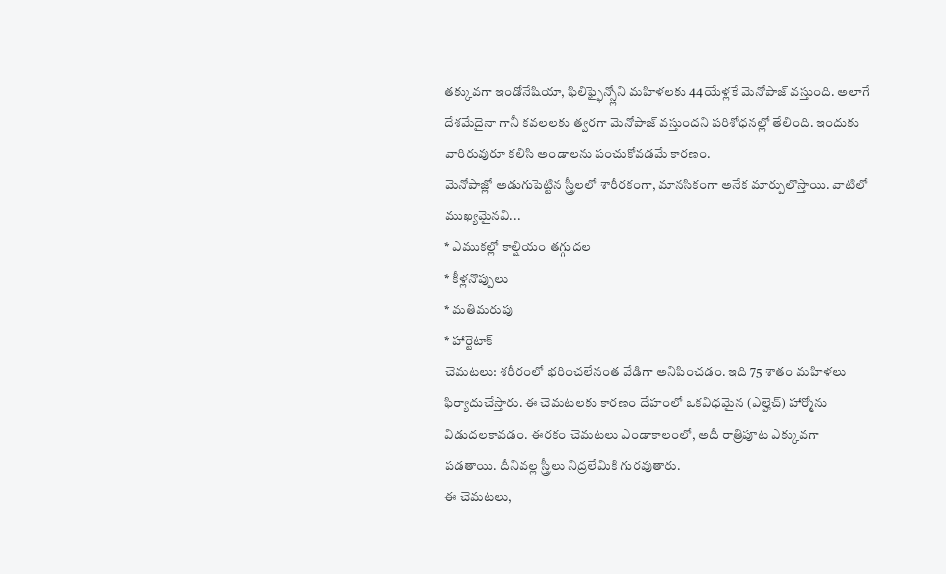తక్కువగా ఇండోనేషియా, ఫిలిఫ్ఫైన్స్లోని మహిళలకు 44యేళ్లకే మెనోపాజ్ వస్తుంది. అలాగే దేశమేదైనా గానీ కవలలకు త్వరగా మెనోపాజ్ వస్తుందని పరిశోధనల్లో తేలింది. ఇందుకు వారిరువురూ కలిసి అండాలను పంచుకోవడమే కారణం.
మెనోపాజ్లో అడుగుపెట్టిన స్త్రీలలో శారీరకంగా, మానసికంగా అనేక మార్పులొస్తాయి. వాటిలో ముఖ్యమైనవి...
* ఎముకల్లో కాల్షియం తగ్గుదల
* కీళ్లనొప్పులు
* మతిమరుపు
* హార్టెటాక్
చెమటలు: శరీరంలో భరించలేనంత వేడిగా అనిపించడం. ఇది 75 శాతం మహిళలు ఫిర్యాదుచేస్తారు. ఈ చెమటలకు కారణం దేహంలో ఒకవిధమైన (ఎల్హెచ్) హార్మోను విడుదలకావడం. ఈరకం చెమటలు ఎండాకాలంలో, అదీ రాత్రిపూట ఎక్కువగా పడతాయి. దీనివల్ల స్త్రీలు నిద్రలేమికి గురవుతారు.
ఈ చెమటలు,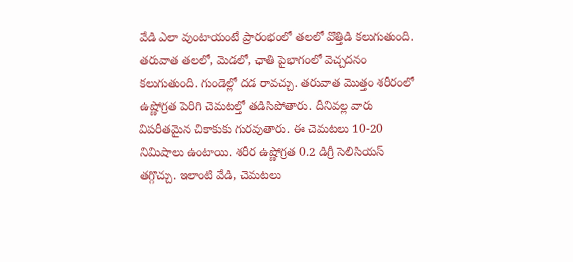వేడి ఎలా వుంటాయంటే ప్రారంభంలో తలలో వొత్తిడి కలుగుతుంది. తరువాత తలలో, మెడలో, ఛాతి పైభాగంలో వెచ్చదనం కలుగుతుంది. గుండెల్లో దడ రావచ్చు. తరువాత మొత్తం శరీరంలో ఉష్ణోగ్రత పెరిగి చెమటల్తో తడిసిపోతారు. దీనివల్ల వారు విపరీతమైన చికాకుకు గురవుతారు. ఈ చెమటలు 10-20 నిమిషాలు ఉంటాయి. శరీర ఉష్ణోగ్రత 0.2 డిగ్రీ సెలిసియస్ తగ్గొచ్చు. ఇలాంటి వేడి, చెమటలు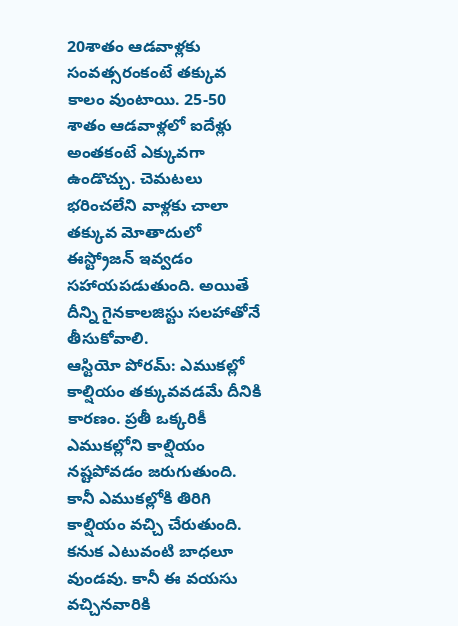20శాతం ఆడవాళ్లకు సంవత్సరంకంటే తక్కువ కాలం వుంటాయి. 25-50 శాతం ఆడవాళ్లలో ఐదేళ్లు అంతకంటే ఎక్కువగా ఉండొచ్చు. చెమటలు భరించలేని వాళ్లకు చాలా తక్కువ మోతాదులో ఈస్ట్రోజన్ ఇవ్వడం సహాయపడుతుంది. అయితే దీన్ని గైనకాలజిస్టు సలహాతోనే తీసుకోవాలి.
ఆస్టియో పోరమ్: ఎముకల్లో కాల్షియం తక్కువవడమే దీనికి కారణం. ప్రతీ ఒక్కరికీ ఎముకల్లోని కాల్షియం నష్టపోవడం జరుగుతుంది. కానీ ఎముకల్లోకి తిరిగి కాల్షియం వచ్చి చేరుతుంది. కనుక ఎటువంటి బాధలూ వుండవు. కానీ ఈ వయసు వచ్చినవారికి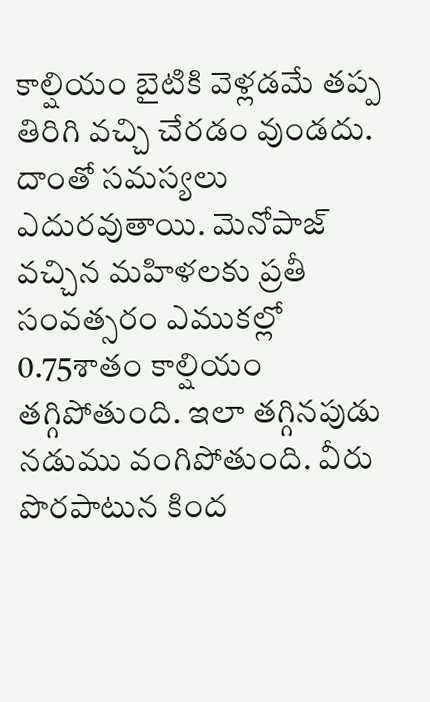కాల్షియం బైటికి వెళ్లడమే తప్ప తిరిగి వచ్చి చేరడం వుండదు. దాంతో సమస్యలు ఎదురవుతాయి. మెనోపాజ్ వచ్చిన మహిళలకు ప్రతీ సంవత్సరం ఎముకల్లో 0.75శాతం కాల్షియం తగ్గిపోతుంది. ఇలా తగ్గినపుడు నడుము వంగిపోతుంది. వీరు పొరపాటున కింద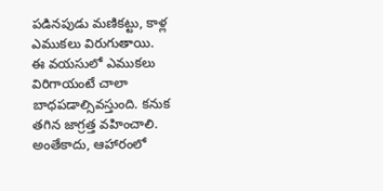పడినపుడు మణికట్టు, కాళ్ల ఎముకలు విరుగుతాయి.
ఈ వయసులో ఎముకలు విరిగాయంటే చాలా బాధపడాల్సివస్తుంది. కనుక తగిన జాగ్రత్త వహించాలి. అంతేకాదు, ఆహారంలో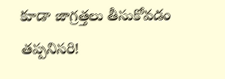కూడా జాగ్రత్తలు తీసుకోవడం తప్పనిసరి!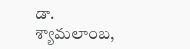డా. శ్యామలాంబ,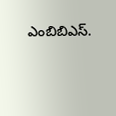ఎంబిబిఎస్.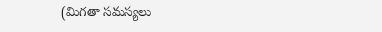(మిగతా సమస్యలు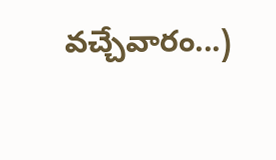వచ్చేవారం...)